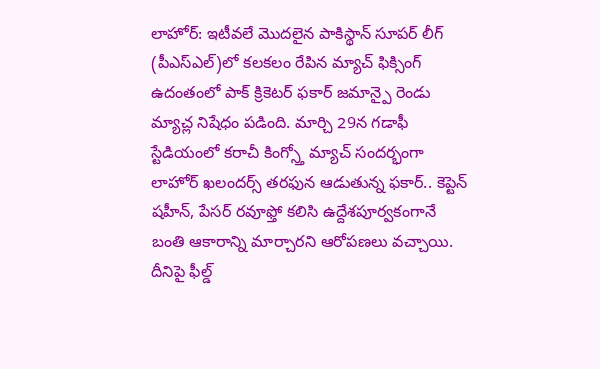లాహోర్: ఇటీవలే మొదలైన పాకిస్థాన్ సూపర్ లీగ్ (పీఎస్ఎల్)లో కలకలం రేపిన మ్యాచ్ ఫిక్సింగ్ ఉదంతంలో పాక్ క్రికెటర్ ఫకార్ జమాన్పై రెండు మ్యాచ్ల నిషేధం పడింది. మార్చి 29న గడాఫీ స్టేడియంలో కరాచీ కింగ్స్తో మ్యాచ్ సందర్భంగా లాహోర్ ఖలందర్స్ తరఫున ఆడుతున్న ఫకార్.. కెప్టెన్ షహీన్, పేసర్ రవూఫ్తో కలిసి ఉద్దేశపూర్వకంగానే బంతి ఆకారాన్ని మార్చారని ఆరోపణలు వచ్చాయి.
దీనిపై ఫీల్డ్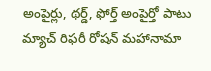అంపైర్లు, థర్డ్, ఫోర్త్ అంపైర్తో పాటు మ్యాచ్ రిఫరీ రోషన్ మహానామా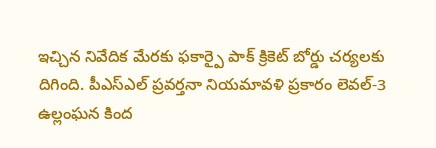ఇచ్చిన నివేదిక మేరకు ఫకార్పై పాక్ క్రికెట్ బోర్డు చర్యలకు దిగింది. పీఎస్ఎల్ ప్రవర్తనా నియమావళి ప్రకారం లెవల్-3 ఉల్లంఘన కింద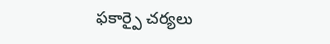ఫకార్పై చర్యలు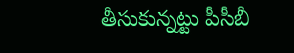తీసుకున్నట్టు పీసీబీ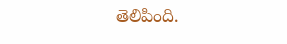తెలిపింది.